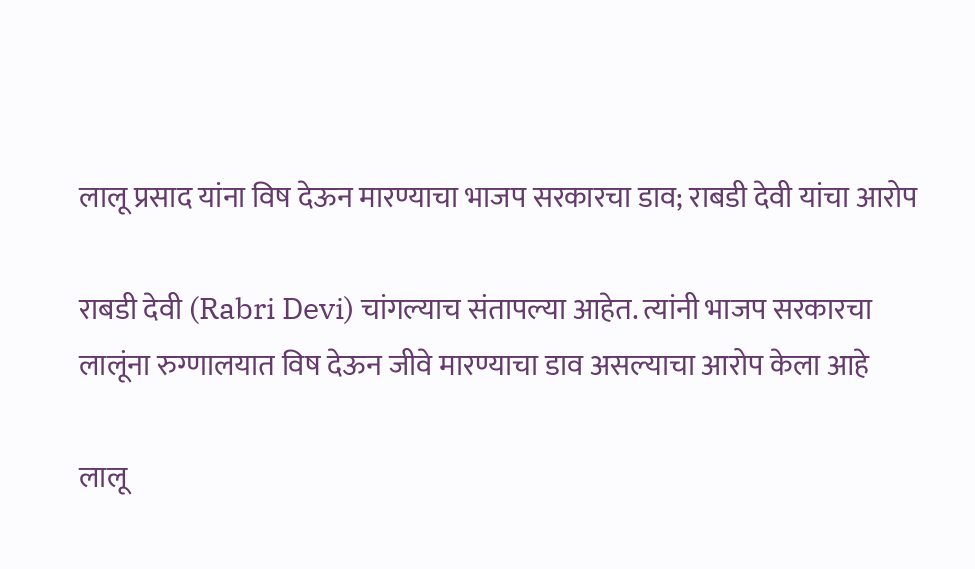लालू प्रसाद यांना विष देऊन मारण्याचा भाजप सरकारचा डाव; राबडी देवी यांचा आरोप

राबडी देवी (Rabri Devi) चांगल्याच संतापल्या आहेत. त्यांनी भाजप सरकारचा लालूंना रुग्णालयात विष देऊन जीवे मारण्याचा डाव असल्याचा आरोप केला आहे

लालू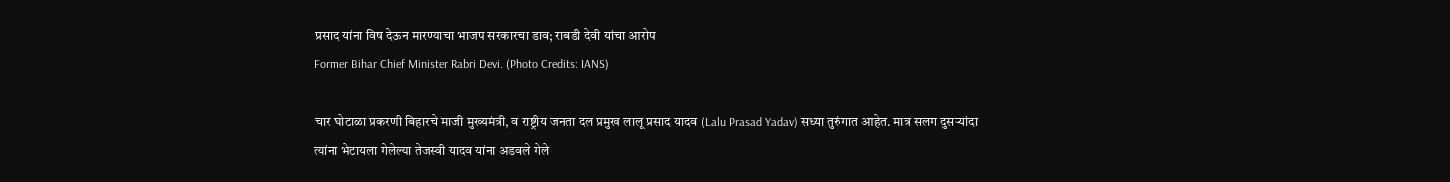प्रसाद यांना विष देऊन मारण्याचा भाजप सरकारचा डाव; राबडी देवी यांचा आरोप
Former Bihar Chief Minister Rabri Devi. (Photo Credits: IANS)

चार घोटाळा प्रकरणी बिहारचे माजी मुख्यमंत्री, व राष्ट्रीय जनता दल प्रमुख लालू प्रसाद यादव (Lalu Prasad Yadav) सध्या तुरुंगात आहेत. मात्र सलग दुसऱ्यांदा त्यांना भेटायला गेलेल्या तेजस्वी यादव यांना अडवले गेले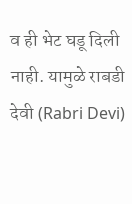व ही भेट घडू दिली नाही. यामुळे राबडी देवी (Rabri Devi)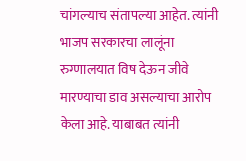चांगल्याच संतापल्या आहेत. त्यांनी भाजप सरकारचा लालूंना रुग्णालयात विष देऊन जीवे मारण्याचा डाव असल्याचा आरोप केला आहे. याबाबत त्यांनी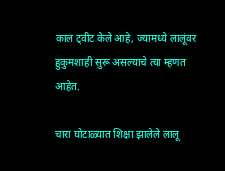काल ट्वीट केले आहे, ज्यामध्ये लालूंवर हुकुमशाही सुरू असल्याचे त्या म्हणत आहेत.

चारा घोटाळ्यात शिक्षा झालेले लालू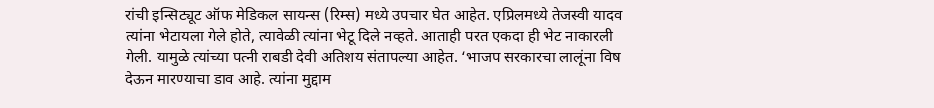रांची इन्सिट्यूट ऑफ मेडिकल सायन्स (रिम्स) मध्ये उपचार घेत आहेत. एप्रिलमध्ये तेजस्वी यादव त्यांना भेटायला गेले होते, त्यावेळी त्यांना भेटू दिले नव्हते. आताही परत एकदा ही भेट नाकारली गेली. यामुळे त्यांच्या पत्नी राबडी देवी अतिशय संतापल्या आहेत. ‘भाजप सरकारचा लालूंना विष देऊन मारण्याचा डाव आहे. त्यांना मुद्दाम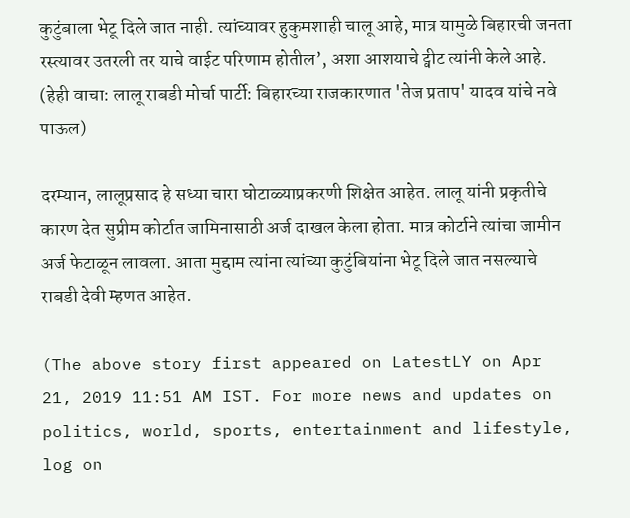कुटुंबाला भेटू दिले जात नाही. त्यांच्यावर हुकुमशाही चालू आहे, मात्र यामुळे बिहारची जनता रस्त्यावर उतरली तर याचे वाईट परिणाम होतील’, अशा आशयाचे ट्वीट त्यांनी केले आहे. (हेही वाचा: लालू राबडी मोर्चा पार्टी: बिहारच्या राजकारणात 'तेज प्रताप' यादव यांचे नवे पाऊल)

दरम्यान, लालूप्रसाद हे सध्या चारा घोटाळ्याप्रकरणी शिक्षेत आहेत. लालू यांनी प्रकृतीचे कारण देत सुप्रीम कोर्टात जामिनासाठी अर्ज दाखल केला होता. मात्र कोर्टाने त्यांचा जामीन अर्ज फेटाळून लावला. आता मुद्दाम त्यांना त्यांच्या कुटुंबियांना भेटू दिले जात नसल्याचे राबडी देवी म्हणत आहेत.

(The above story first appeared on LatestLY on Apr 21, 2019 11:51 AM IST. For more news and updates on politics, world, sports, entertainment and lifestyle, log on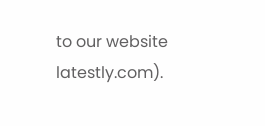to our website latestly.com).